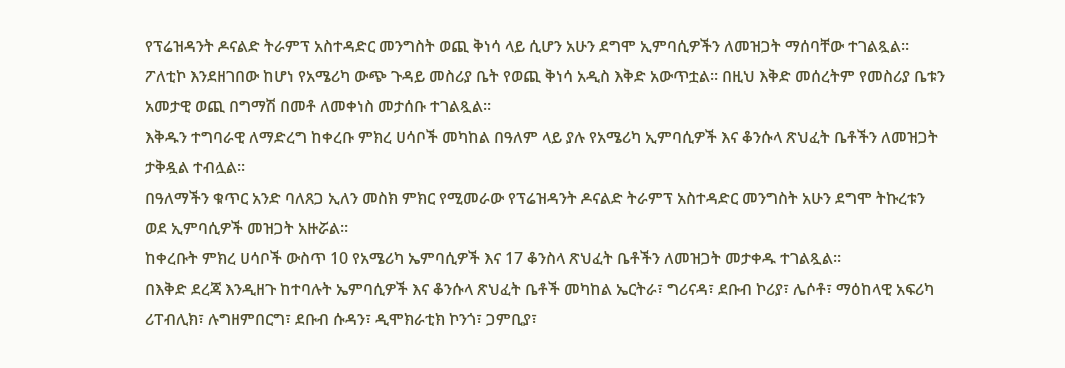የፕሬዝዳንት ዶናልድ ትራምፕ አስተዳድር መንግስት ወጪ ቅነሳ ላይ ሲሆን አሁን ደግሞ ኢምባሲዎችን ለመዝጋት ማሰባቸው ተገልጿል፡፡
ፖለቲኮ እንደዘገበው ከሆነ የአሜሪካ ውጭ ጉዳይ መስሪያ ቤት የወጪ ቅነሳ አዲስ እቅድ አውጥቷል፡፡ በዚህ እቅድ መሰረትም የመስሪያ ቤቱን አመታዊ ወጪ በግማሽ በመቶ ለመቀነስ መታሰቡ ተገልጿል፡፡
እቅዱን ተግባራዊ ለማድረግ ከቀረቡ ምክረ ሀሳቦች መካከል በዓለም ላይ ያሉ የአሜሪካ ኢምባሲዎች እና ቆንሱላ ጽህፈት ቤቶችን ለመዝጋት ታቅዷል ተብሏል፡፡
በዓለማችን ቁጥር አንድ ባለጸጋ ኢለን መስክ ምክር የሚመራው የፕሬዝዳንት ዶናልድ ትራምፕ አስተዳድር መንግስት አሁን ደግሞ ትኩረቱን ወደ ኢምባሲዎች መዝጋት አዙሯል፡፡
ከቀረቡት ምክረ ሀሳቦች ውስጥ 10 የአሜሪካ ኤምባሲዎች እና 17 ቆንስላ ጽህፈት ቤቶችን ለመዝጋት መታቀዱ ተገልጿል፡፡
በእቅድ ደረጃ እንዲዘጉ ከተባሉት ኤምባሲዎች እና ቆንሱላ ጽህፈት ቤቶች መካከል ኤርትራ፣ ግሪናዳ፣ ደቡብ ኮሪያ፣ ሌሶቶ፣ ማዕከላዊ አፍሪካ ሪፐብሊክ፣ ሉግዘምበርግ፣ ደቡብ ሱዳን፣ ዲሞክራቲክ ኮንጎ፣ ጋምቢያ፣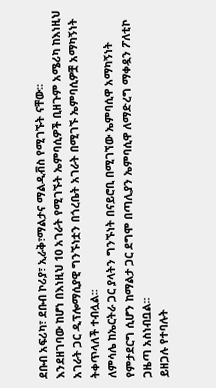ደቡብ አፍሪካ፣ ደቡብ ኮሪያ፣ ኢራቅ፣ማልታና ማልዲቭስ የሚገኙት ናቸው፡፡
እንደዘገባው ከሆነ በእነዚህ 10 አገራት የሚገኙት ኤምባሲዎች ቢዘጉም አሜሪካ ከእነዚህ አገራት ጋር ዲፕሎማሲያዊ ግንኙነቷን በጎረቤት አገራት በሚገኙ ኤምባሲዎቿ አማካኝነት ትቀጥላለች ተብሏል፡፡
ለምሳሌ ከኤርትራ ጋር ያላትን ግንኙነት በናይሮቢ በሚገኘው ኤምባሲዋ አማካኝነት የምታደርግ ሲሆን ከማልታ ጋር ደግሞ በጣሊያን ኤምባሲዋ ለማድረግ ማቀዷን ፖለቲኮ ጋዜጣ አስነብቧል፡፡
ይዘጋሉ የተባሉት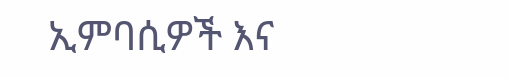ኢምባሲዎች እና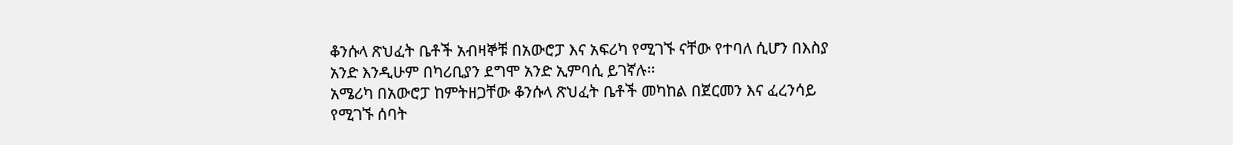ቆንሱላ ጽህፈት ቤቶች አብዛኞቹ በአውሮፓ እና አፍሪካ የሚገኙ ናቸው የተባለ ሲሆን በእስያ አንድ እንዲሁም በካሪቢያን ደግሞ አንድ ኢምባሲ ይገኛሉ፡፡
አሜሪካ በአውሮፓ ከምትዘጋቸው ቆንሱላ ጽህፈት ቤቶች መካከል በጀርመን እና ፈረንሳይ የሚገኙ ሰባት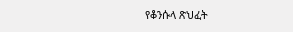የቆንሱላ ጽህፈት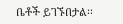ቤቶች ይገኙበታል፡፡